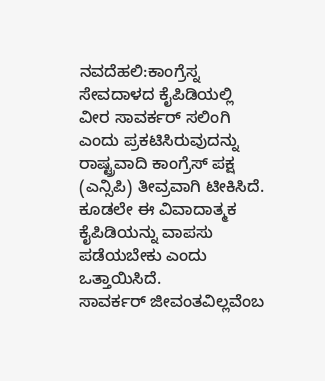ನವದೆಹಲಿ:ಕಾಂಗ್ರೆಸ್ನ ಸೇವದಾಳದ ಕೈಪಿಡಿಯಲ್ಲಿ ವೀರ ಸಾವರ್ಕರ್ ಸಲಿಂಗಿ ಎಂದು ಪ್ರಕಟಿಸಿರುವುದನ್ನು ರಾಷ್ಟ್ರವಾದಿ ಕಾಂಗ್ರೆಸ್ ಪಕ್ಷ (ಎನ್ಸಿಪಿ) ತೀವ್ರವಾಗಿ ಟೀಕಿಸಿದೆ. ಕೂಡಲೇ ಈ ವಿವಾದಾತ್ಮಕ ಕೈಪಿಡಿಯನ್ನು ವಾಪಸು ಪಡೆಯಬೇಕು ಎಂದು ಒತ್ತಾಯಿಸಿದೆ.
ಸಾವರ್ಕರ್ ಜೀವಂತವಿಲ್ಲವೆಂಬ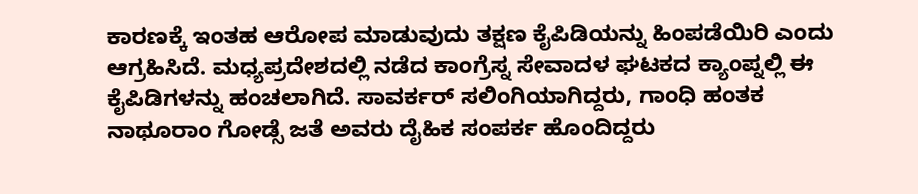ಕಾರಣಕ್ಕೆ ಇಂತಹ ಆರೋಪ ಮಾಡುವುದು ತಕ್ಷಣ ಕೈಪಿಡಿಯನ್ನು ಹಿಂಪಡೆಯಿರಿ ಎಂದು ಆಗ್ರಹಿಸಿದೆ. ಮಧ್ಯಪ್ರದೇಶದಲ್ಲಿ ನಡೆದ ಕಾಂಗ್ರೆಸ್ನ ಸೇವಾದಳ ಘಟಕದ ಕ್ಯಾಂಪ್ನಲ್ಲಿ ಈ ಕೈಪಿಡಿಗಳನ್ನು ಹಂಚಲಾಗಿದೆ. ಸಾವರ್ಕರ್ ಸಲಿಂಗಿಯಾಗಿದ್ದರು, ಗಾಂಧಿ ಹಂತಕ ನಾಥೂರಾಂ ಗೋಡ್ಸೆ ಜತೆ ಅವರು ದೈಹಿಕ ಸಂಪರ್ಕ ಹೊಂದಿದ್ದರು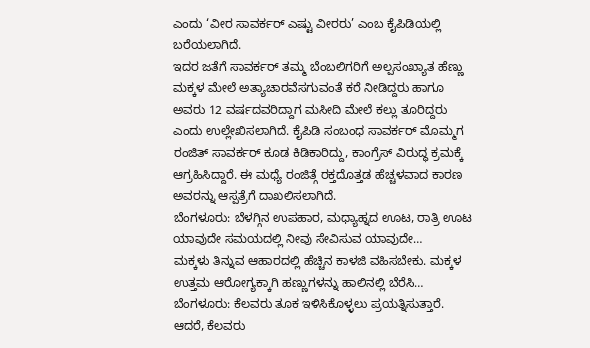ಎಂದು ‘ವೀರ ಸಾವರ್ಕರ್ ಎಷ್ಟು ವೀರರು’ ಎಂಬ ಕೈಪಿಡಿಯಲ್ಲಿ ಬರೆಯಲಾಗಿದೆ.
ಇದರ ಜತೆಗೆ ಸಾವರ್ಕರ್ ತಮ್ಮ ಬೆಂಬಲಿಗರಿಗೆ ಅಲ್ಪಸಂಖ್ಯಾತ ಹೆಣ್ಣು ಮಕ್ಕಳ ಮೇಲೆ ಅತ್ಯಾಚಾರವೆಸಗುವಂತೆ ಕರೆ ನೀಡಿದ್ದರು ಹಾಗೂ ಅವರು 12 ವರ್ಷದವರಿದ್ದಾಗ ಮಸೀದಿ ಮೇಲೆ ಕಲ್ಲು ತೂರಿದ್ದರು ಎಂದು ಉಲ್ಲೇಖಿಸಲಾಗಿದೆ. ಕೈಪಿಡಿ ಸಂಬಂಧ ಸಾವರ್ಕರ್ ಮೊಮ್ಮಗ ರಂಜಿತ್ ಸಾವರ್ಕರ್ ಕೂಡ ಕಿಡಿಕಾರಿದ್ದು, ಕಾಂಗ್ರೆಸ್ ವಿರುದ್ಧ ಕ್ರಮಕ್ಕೆ ಆಗ್ರಹಿಸಿದ್ದಾರೆ. ಈ ಮಧ್ಯೆ ರಂಜಿತ್ಗೆ ರಕ್ತದೊತ್ತಡ ಹೆಚ್ಚಳವಾದ ಕಾರಣ ಅವರನ್ನು ಆಸ್ಪತ್ರೆಗೆ ದಾಖಲಿಸಲಾಗಿದೆ.
ಬೆಂಗಳೂರು: ಬೆಳಗ್ಗಿನ ಉಪಹಾರ, ಮಧ್ಯಾಹ್ನದ ಊಟ, ರಾತ್ರಿ ಊಟ ಯಾವುದೇ ಸಮಯದಲ್ಲಿ ನೀವು ಸೇವಿಸುವ ಯಾವುದೇ…
ಮಕ್ಕಳು ತಿನ್ನುವ ಆಹಾರದಲ್ಲಿ ಹೆಚ್ಚಿನ ಕಾಳಜಿ ವಹಿಸಬೇಕು. ಮಕ್ಕಳ ಉತ್ತಮ ಆರೋಗ್ಯಕ್ಕಾಗಿ ಹಣ್ಣುಗಳನ್ನು ಹಾಲಿನಲ್ಲಿ ಬೆರೆಸಿ…
ಬೆಂಗಳೂರು: ಕೆಲವರು ತೂಕ ಇಳಿಸಿಕೊಳ್ಳಲು ಪ್ರಯತ್ನಿಸುತ್ತಾರೆ. ಆದರೆ, ಕೆಲವರು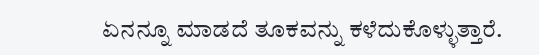ಏನನ್ನೂ ಮಾಡದೆ ತೂಕವನ್ನು ಕಳೆದುಕೊಳ್ಳುತ್ತಾರೆ.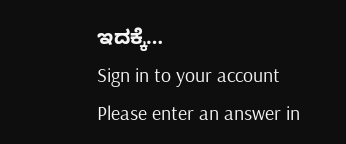ಇದಕ್ಕೆ…
Sign in to your account
Please enter an answer in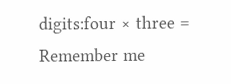digits:four × three =
Remember me